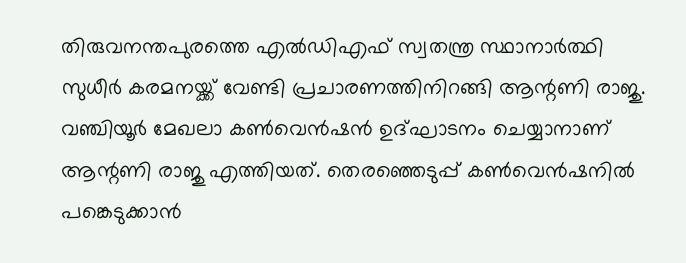തിരുവനന്തപുരത്തെ എൽഡിഎഫ് സ്വതന്ത്ര സ്ഥാനാർത്ഥി സുധീർ കരമനയ്ക്ക് വേണ്ടി പ്രചാരണത്തിനിറങ്ങി ആന്റണി രാജു. വഞ്ചിയൂർ മേഖലാ കൺവെൻഷൻ ഉദ്ഘാടനം ചെയ്യാനാണ് ആന്റണി രാജു എത്തിയത്. തെരഞ്ഞെടുപ്പ് കൺവെൻഷനിൽ പങ്കെടുക്കാൻ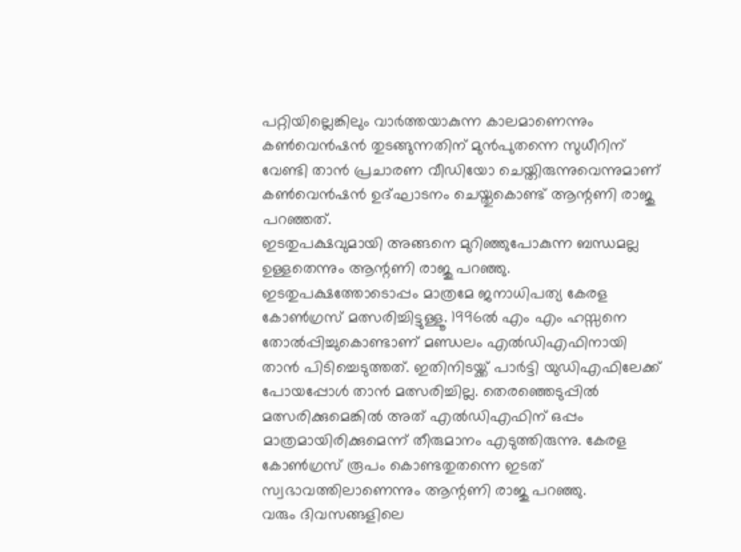പറ്റിയില്ലെങ്കിലും വാർത്തയാകുന്ന കാലമാണെന്നും കൺവെൻഷൻ തുടങ്ങുന്നതിന് മുൻപുതന്നെ സുധീറിന് വേണ്ടി താൻ പ്രചാരണ വീഡിയോ ചെയ്തിരുന്നുവെന്നുമാണ് കൺവെൻഷൻ ഉദ്ഘാടനം ചെയ്തുകൊണ്ട് ആന്റണി രാജു പറഞ്ഞത്.
ഇടതുപക്ഷവുമായി അങ്ങനെ മുറിഞ്ഞുപോകുന്ന ബന്ധമല്ല ഉള്ളതെന്നും ആന്റണി രാജു പറഞ്ഞു. ഇടതുപക്ഷത്തോടൊപ്പം മാത്രമേ ജനാധിപത്യ കേരള കോൺഗ്രസ് മത്സരിച്ചിട്ടുള്ളൂ. 1996ൽ എം എം ഹസ്സനെ തോൽപ്പിച്ചുകൊണ്ടാണ് മണ്ഡലം എൽഡിഎഫിനായി താൻ പിടിച്ചെടുത്തത്. ഇതിനിടയ്ക്ക് പാർട്ടി യുഡിഎഫിലേക്ക് പോയപ്പോൾ താൻ മത്സരിച്ചില്ല. തെരഞ്ഞെടുപ്പിൽ മത്സരിക്കുമെങ്കിൽ അത് എൽഡിഎഫിന് ഒപ്പം മാത്രമായിരിക്കുമെന്ന് തീരുമാനം എടുത്തിരുന്നു. കേരള കോൺഗ്രസ് രൂപം കൊണ്ടതുതന്നെ ഇടത് സ്വഭാവത്തിലാണെന്നും ആന്റണി രാജു പറഞ്ഞു.
വരും ദിവസങ്ങളിലെ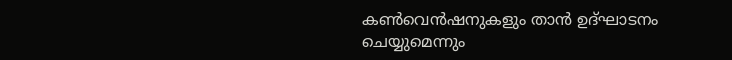കൺവെൻഷനുകളും താൻ ഉദ്ഘാടനം ചെയ്യുമെന്നും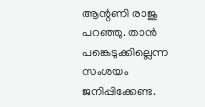ആന്റണി രാജു പറഞ്ഞു. താൻ പങ്കെടുക്കില്ലെന്ന സംശയം ജനിപ്പിക്കേണ്ട.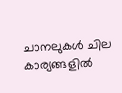ചാനലുകൾ ചില കാര്യങ്ങളിൽ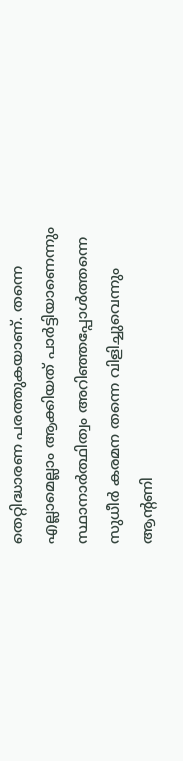തെറ്റിദ്ധാരണ പരത്തുകയാണ്. തന്നെ എല്ലാമെല്ലാം ആക്കിയത് പാർട്ടിയാണെന്നും സ്ഥാനാർത്ഥിത്വം അറിഞ്ഞപ്പോൾത്തന്നെ സുധീർ കരമന തന്നെ വിളിച്ചുവെന്നും ആൻ്റണി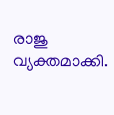രാജു വ്യക്തമാക്കി.